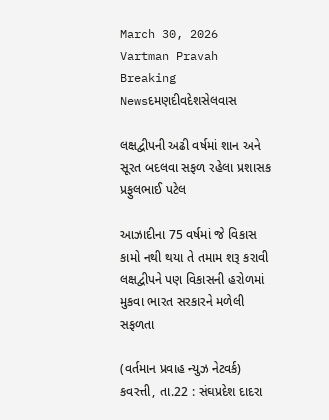March 30, 2026
Vartman Pravah
Breaking Newsદમણદીવદેશસેલવાસ

લક્ષદ્વીપની અઢી વર્ષમાં શાન અને સૂરત બદલવા સફળ રહેલા પ્રશાસક પ્રફુલભાઈ પટેલ

આઝાદીના 75 વર્ષમાં જે વિકાસ કામો નથી થયા તે તમામ શરૂ કરાવી લક્ષદ્વીપને પણ વિકાસની હરોળમાં મુકવા ભારત સરકારને મળેલી સફળતા

(વર્તમાન પ્રવાહ ન્‍યુઝ નેટવર્ક)
કવરત્તી, તા.22 : સંઘપ્રદેશ દાદરા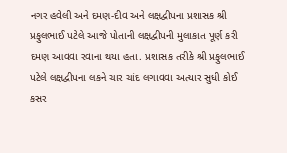નગર હવેલી અને દમણ-દીવ અને લક્ષદ્વીપના પ્રશાસક શ્રી પ્રફુલભાઈ પટેલે આજે પોતાની લક્ષદ્વીપની મુલાકાત પૂર્ણ કરી દમણ આવવા રવાના થયા હતા. પ્રશાસક તરીકે શ્રી પ્રફુલભાઈ પટેલે લક્ષદ્વીપના લકને ચાર ચાંદ લગાવવા અત્‍યાર સુધી કોઈ કસર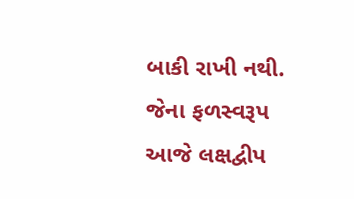બાકી રાખી નથી. જેના ફળસ્‍વરૂપ આજે લક્ષદ્વીપ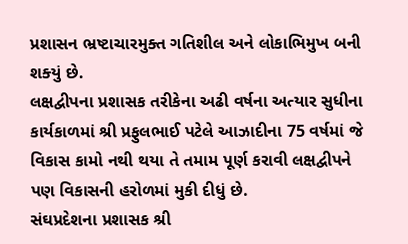પ્રશાસન ભ્રષ્‍ટાચારમુક્‍ત ગતિશીલ અને લોકાભિમુખ બની શક્‍યું છે.
લક્ષદ્વીપના પ્રશાસક તરીકેના અઢી વર્ષના અત્‍યાર સુધીના કાર્યકાળમાં શ્રી પ્રફુલભાઈ પટેલે આઝાદીના 75 વર્ષમાં જે વિકાસ કામો નથી થયા તે તમામ પૂર્ણ કરાવી લક્ષદ્વીપને પણ વિકાસની હરોળમાં મુકી દીધું છે.
સંઘપ્રદેશના પ્રશાસક શ્રી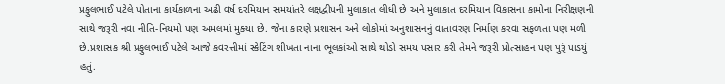પ્રફુલભાઈ પટેલે પોતાના કાર્યકાળના અઢી વર્ષ દરમિયાન સમયાંતરે લક્ષદ્વીપની મુલાકાત લીધી છે અને મુલાકાત દરમિયાન વિકાસના કામોના નિરીક્ષણની સાથે જરૂરી નવા નીતિ-નિયમો પણ અમલમાં મુક્‍યા છે. જેના કારણે પ્રશાસન અને લોકોમાં અનુશાસનનું વાતાવરણ નિર્માણ કરવા સફળતા પણ મળી છે.પ્રશાસક શ્રી પ્રફુલભાઈ પટેલે આજે કવરત્તીમાં સ્‍કેટિંગ શીખતા નાના ભૂલકાંઓ સાથે થોડો સમય પસાર કરી તેમને જરૂરી પ્રોત્‍સાહન પણ પુરૂં પાડયું હતું.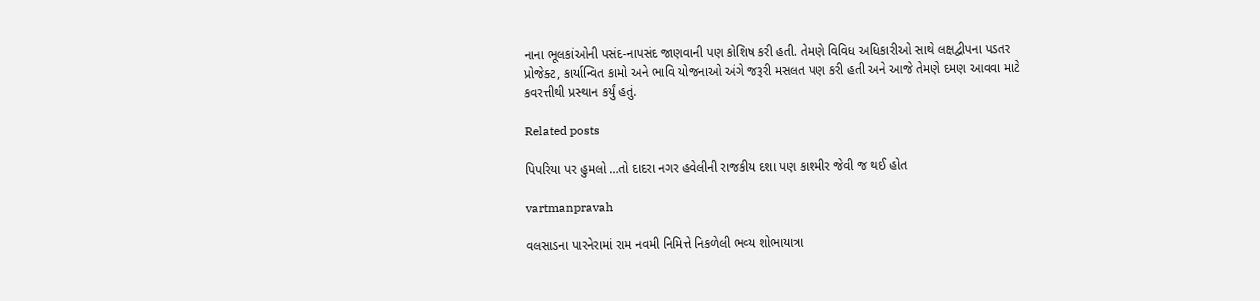નાના ભૂલકાંઓની પસંદ-નાપસંદ જાણવાની પણ કોશિષ કરી હતી. તેમણે વિવિધ અધિકારીઓ સાથે લક્ષદ્વીપના પડતર પ્રોજેક્‍ટ, કાર્યાન્‍વિત કામો અને ભાવિ યોજનાઓ અંગે જરૂરી મસલત પણ કરી હતી અને આજે તેમણે દમણ આવવા માટે કવરત્તીથી પ્રસ્‍થાન કર્યું હતું.

Related posts

પિપરિયા પર હુમલો …તો દાદરા નગર હવેલીની રાજકીય દશા પણ કાશ્‍મીર જેવી જ થઈ હોત

vartmanpravah

વલસાડના પારનેરામાં રામ નવમી નિમિત્તે નિકળેલી ભવ્‍ય શોભાયાત્રા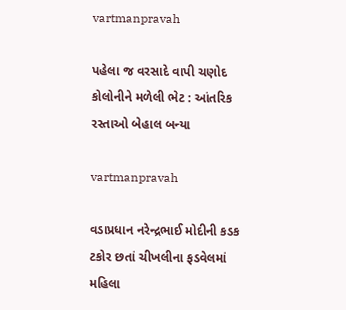vartmanpravah

પહેલા જ વરસાદે વાપી ચણોદ કોલોનીને મળેલી ભેટ : આંતરિક રસ્‍તાઓ બેહાલ બન્‍યા

vartmanpravah

વડાપ્રધાન નરેન્દ્રભાઈ મોદીની કડક ટકોર છતાં ચીખલીના ફડવેલમાં મહિલા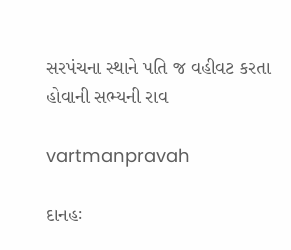સરપંચના સ્થાને પતિ જ વહીવટ કરતા હોવાની સભ્યની રાવ

vartmanpravah

દાનહઃ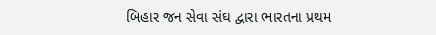બિહાર જન સેવા સંઘ દ્વારા ભારતના પ્રથમ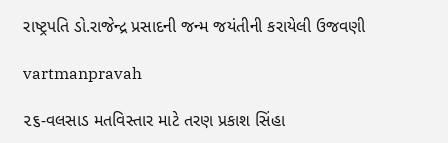રાષ્ટ્રપતિ ડો.રાજેન્‍દ્ર પ્રસાદની જન્‍મ જયંતીની કરાયેલી ઉજવણી

vartmanpravah

૨૬-વલસાડ મતવિસ્તાર માટે તરણ પ્રકાશ સિંહા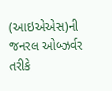(આઇએએસ)ની જનરલ ઓબ્ઝર્વર તરીકે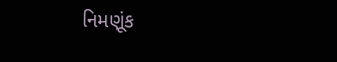નિમણૂંક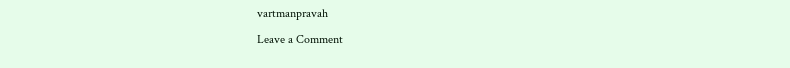vartmanpravah

Leave a Comment